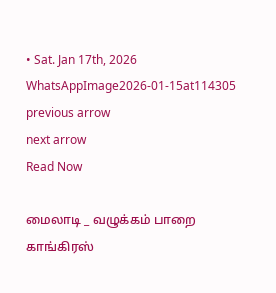• Sat. Jan 17th, 2026
WhatsAppImage2026-01-15at114305
previous arrow
next arrow
Read Now

மைலாடி _ வழுக்கம் பாறை காங்கிரஸ்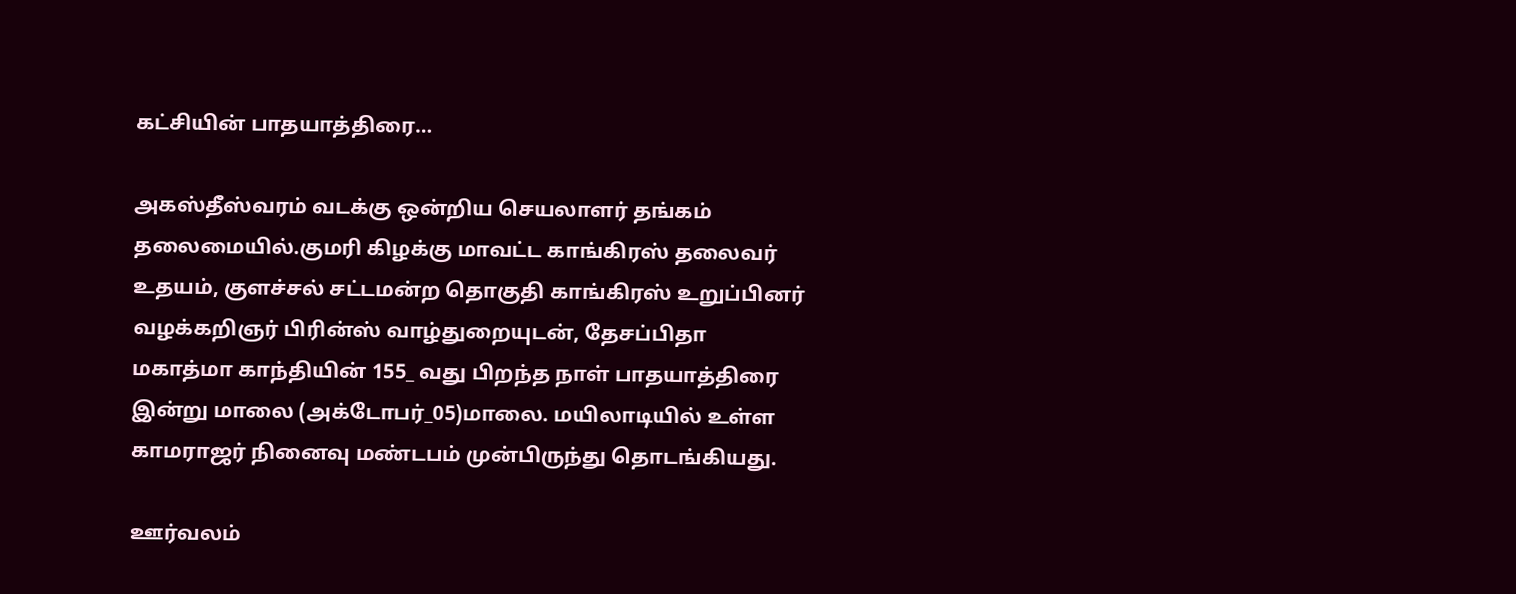கட்சியின் பாதயாத்திரை…

அகஸ்தீஸ்வரம் வடக்கு ஒன்றிய செயலாளர் தங்கம் தலைமையில்.குமரி கிழக்கு மாவட்ட காங்கிரஸ் தலைவர் உதயம், குளச்சல் சட்டமன்ற தொகுதி காங்கிரஸ் உறுப்பினர் வழக்கறிஞர் பிரின்ஸ் வாழ்துறையுடன், தேசப்பிதா மகாத்மா காந்தியின் 155_ வது பிறந்த நாள் பாதயாத்திரை இன்று மாலை (அக்டோபர்_05)மாலை. மயிலாடியில் உள்ள காமராஜர் நினைவு மண்டபம் முன்பிருந்து தொடங்கியது.

ஊர்வலம்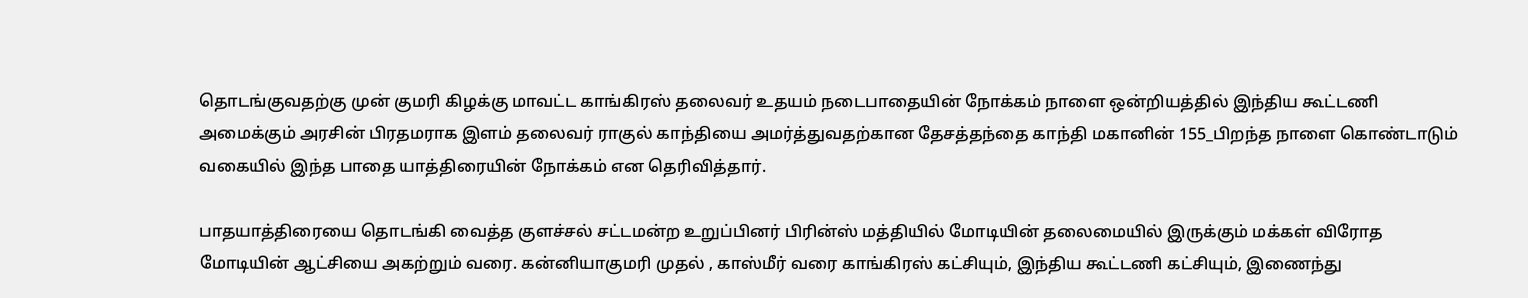தொடங்குவதற்கு முன் குமரி கிழக்கு மாவட்ட காங்கிரஸ் தலைவர் உதயம் நடைபாதையின் நோக்கம் நாளை ஒன்றியத்தில் இந்திய கூட்டணி அமைக்கும் அரசின் பிரதமராக இளம் தலைவர் ராகுல் காந்தியை அமர்த்துவதற்கான தேசத்தந்தை காந்தி மகானின் 155_பிறந்த நாளை கொண்டாடும் வகையில் இந்த பாதை யாத்திரையின் நோக்கம் என தெரிவித்தார்.

பாதயாத்திரையை தொடங்கி வைத்த குளச்சல் சட்டமன்ற உறுப்பினர் பிரின்ஸ் மத்தியில் மோடியின் தலைமையில் இருக்கும் மக்கள் விரோத மோடியின் ஆட்சியை அகற்றும் வரை. கன்னியாகுமரி முதல் , காஸ்மீர் வரை காங்கிரஸ் கட்சியும், இந்திய கூட்டணி கட்சியும், இணைந்து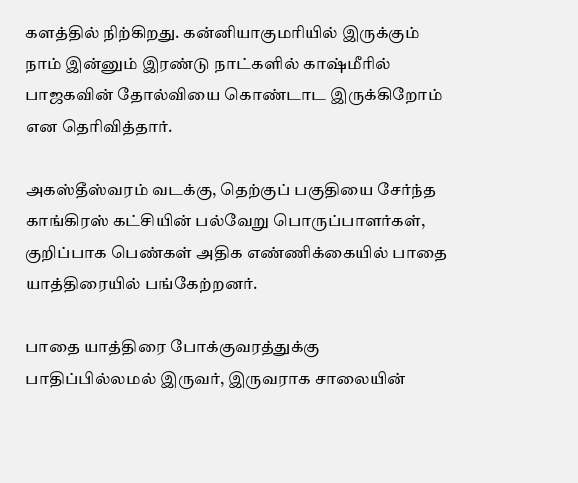களத்தில் நிற்கிறது. கன்னியாகுமரியில் இருக்கும் நாம் இன்னும் இரண்டு நாட்களில் காஷ்மீரில் பாஜகவின் தோல்வியை கொண்டாட இருக்கிறோம் என தெரிவித்தார்.

அகஸ்தீஸ்வரம் வடக்கு, தெற்குப் பகுதியை சேர்ந்த காங்கிரஸ் கட்சியின் பல்வேறு பொருப்பாளர்கள், குறிப்பாக பெண்கள் அதிக எண்ணிக்கையில் பாதை யாத்திரையில் பங்கேற்றனர்.

பாதை யாத்திரை போக்குவரத்துக்கு பாதிப்பில்லமல் இருவர், இருவராக சாலையின்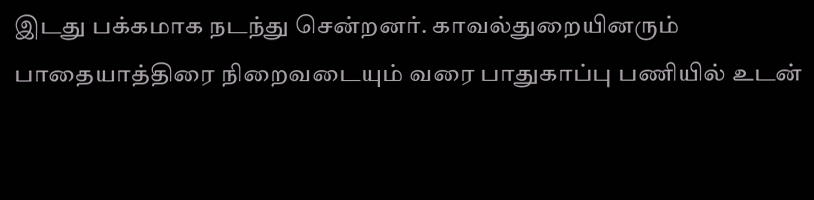இடது பக்கமாக நடந்து சென்றனர். காவல்துறையினரும் பாதையாத்திரை நிறைவடையும் வரை பாதுகாப்பு பணியில் உடன்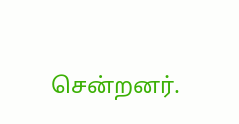சென்றனர்.